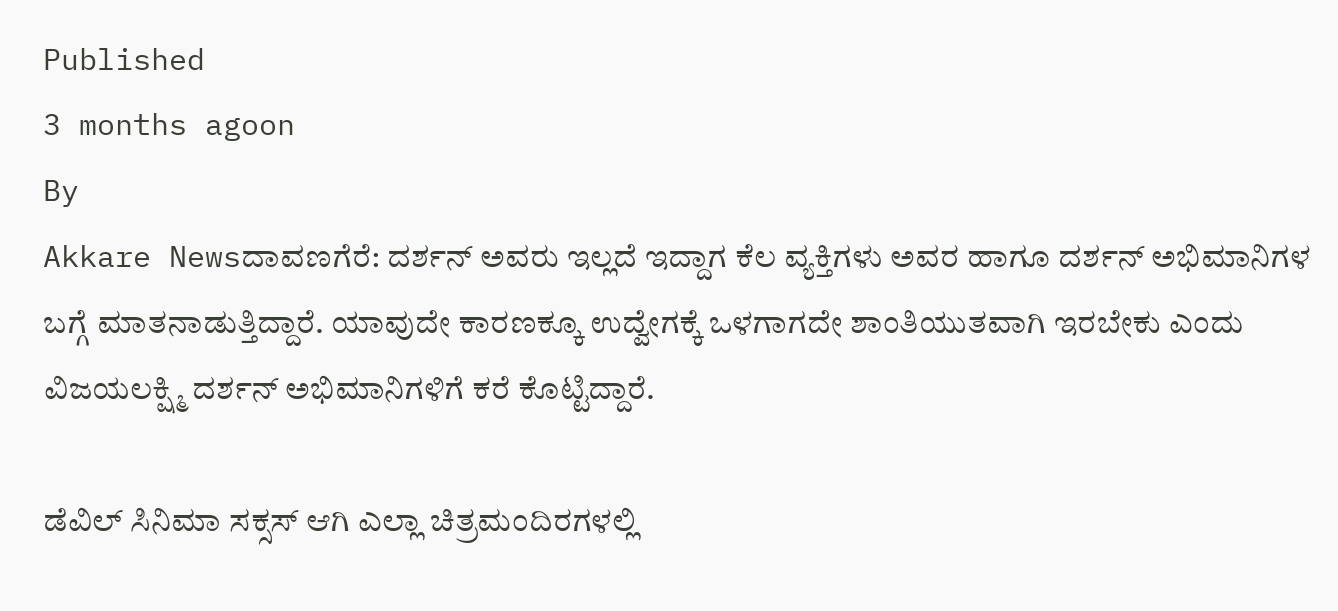Published
3 months agoon
By
Akkare Newsದಾವಣಗೆರೆ: ದರ್ಶನ್ ಅವರು ಇಲ್ಲದೆ ಇದ್ದಾಗ ಕೆಲ ವ್ಯಕ್ತಿಗಳು ಅವರ ಹಾಗೂ ದರ್ಶನ್ ಅಭಿಮಾನಿಗಳ ಬಗ್ಗೆ ಮಾತನಾಡುತ್ತಿದ್ದಾರೆ. ಯಾವುದೇ ಕಾರಣಕ್ಕೂ ಉದ್ವೇಗಕ್ಕೆ ಒಳಗಾಗದೇ ಶಾಂತಿಯುತವಾಗಿ ಇರಬೇಕು ಎಂದು ವಿಜಯಲಕ್ಷ್ಮಿ ದರ್ಶನ್ ಅಭಿಮಾನಿಗಳಿಗೆ ಕರೆ ಕೊಟ್ಟಿದ್ದಾರೆ.

ಡೆವಿಲ್ ಸಿನಿಮಾ ಸಕ್ಸಸ್ ಆಗಿ ಎಲ್ಲಾ ಚಿತ್ರಮಂದಿರಗಳಲ್ಲಿ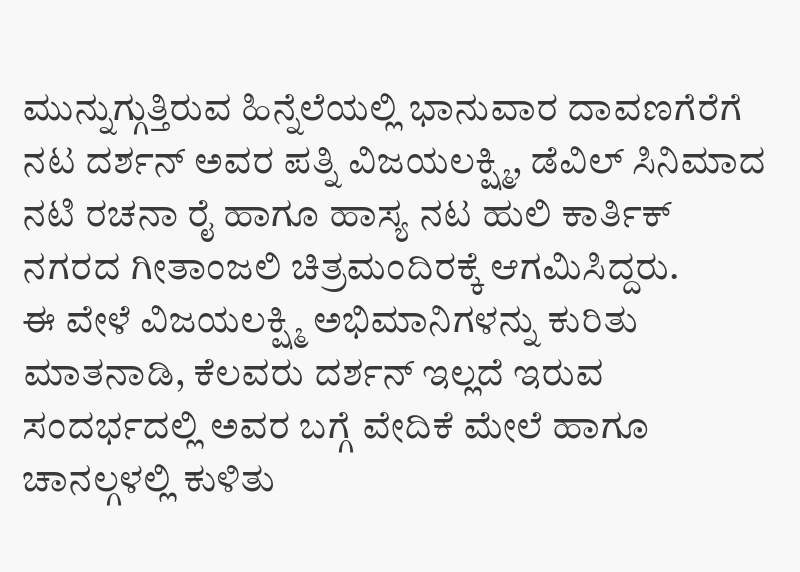ಮುನ್ನುಗ್ಗುತ್ತಿರುವ ಹಿನ್ನೆಲೆಯಲ್ಲಿ ಭಾನುವಾರ ದಾವಣಗೆರೆಗೆ ನಟ ದರ್ಶನ್ ಅವರ ಪತ್ನಿ ವಿಜಯಲಕ್ಷ್ಮಿ, ಡೆವಿಲ್ ಸಿನಿಮಾದ ನಟಿ ರಚನಾ ರೈ ಹಾಗೂ ಹಾಸ್ಯ ನಟ ಹುಲಿ ಕಾರ್ತಿಕ್ ನಗರದ ಗೀತಾಂಜಲಿ ಚಿತ್ರಮಂದಿರಕ್ಕೆ ಆಗಮಿಸಿದ್ದರು.
ಈ ವೇಳೆ ವಿಜಯಲಕ್ಷ್ಮಿ ಅಭಿಮಾನಿಗಳನ್ನು ಕುರಿತು ಮಾತನಾಡಿ, ಕೆಲವರು ದರ್ಶನ್ ಇಲ್ಲದೆ ಇರುವ ಸಂದರ್ಭದಲ್ಲಿ ಅವರ ಬಗ್ಗೆ ವೇದಿಕೆ ಮೇಲೆ ಹಾಗೂ ಚಾನಲ್ಗಳಲ್ಲಿ ಕುಳಿತು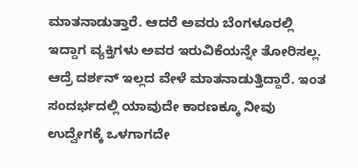ಮಾತನಾಡುತ್ತಾರೆ. ಆದರೆ ಅವರು ಬೆಂಗಳೂರಲ್ಲಿ ಇದ್ದಾಗ ವ್ಯಕ್ತಿಗಳು ಅವರ ಇರುವಿಕೆಯನ್ನೇ ತೋರಿಸಲ್ಲ. ಆದ್ರೆ ದರ್ಶನ್ ಇಲ್ಲದ ವೇಳೆ ಮಾತನಾಡುತ್ತಿದ್ದಾರೆ. ಇಂತ ಸಂದರ್ಭದಲ್ಲಿ ಯಾವುದೇ ಕಾರಣಕ್ಕೂ ನೀವು ಉದ್ವೇಗಕ್ಕೆ ಒಳಗಾಗದೇ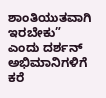ಶಾಂತಿಯುತವಾಗಿ ಇರಬೇಕು” ಎಂದು ದರ್ಶನ್ ಅಭಿಮಾನಿಗಳಿಗೆ ಕರೆ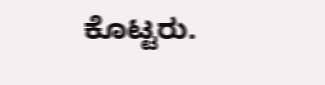ಕೊಟ್ಟರು.